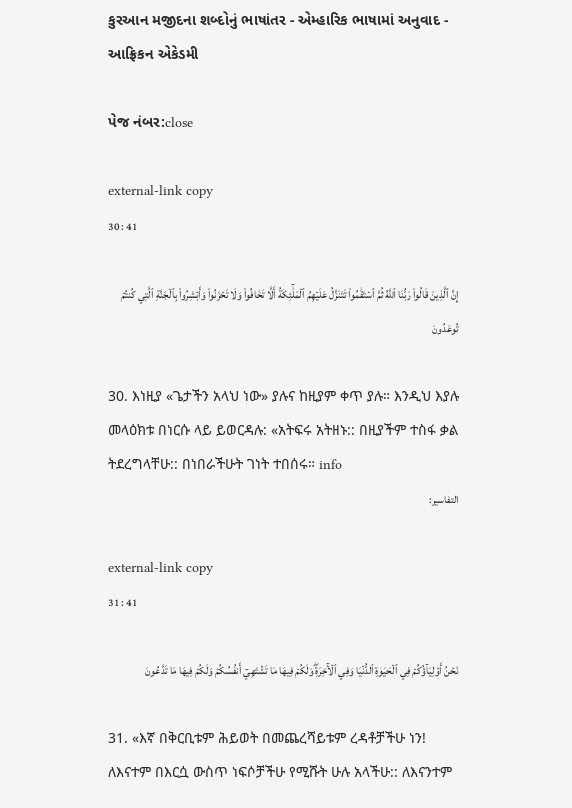કુરઆન મજીદના શબ્દોનું ભાષાંતર - એમ્હારિક ભાષામાં અનુવાદ - આફ્રિકન એકેડમી

પેજ નંબર:close

external-link copy
30 : 41

إِنَّ ٱلَّذِينَ قَالُواْ رَبُّنَا ٱللَّهُ ثُمَّ ٱسۡتَقَٰمُواْ تَتَنَزَّلُ عَلَيۡهِمُ ٱلۡمَلَٰٓئِكَةُ أَلَّا تَخَافُواْ وَلَا تَحۡزَنُواْ وَأَبۡشِرُواْ بِٱلۡجَنَّةِ ٱلَّتِي كُنتُمۡ تُوعَدُونَ

30. እነዚያ «ጌታችን አላህ ነው» ያሉና ከዚያም ቀጥ ያሉ። እንዲህ እያሉ መላዕክቱ በነርሱ ላይ ይወርዳሉ: «አትፍሩ አትዘኑ:: በዚያችም ተስፋ ቃል ትደረግላቸሁ:: በነበራችሁት ገነት ተበሰሩ። info
التفاسير:

external-link copy
31 : 41

نَحۡنُ أَوۡلِيَآؤُكُمۡ فِي ٱلۡحَيَوٰةِ ٱلدُّنۡيَا وَفِي ٱلۡأٓخِرَةِۖ وَلَكُمۡ فِيهَا مَا تَشۡتَهِيٓ أَنفُسُكُمۡ وَلَكُمۡ فِيهَا مَا تَدَّعُونَ

31. «እኛ በቅርቢቱም ሕይወት በመጨረሻይቱም ረዳቶቻችሁ ነን! ለእናተም በእርሷ ውስጥ ነፍሶቻችሁ የሚሹት ሁሉ አላችሁ:: ለእናንተም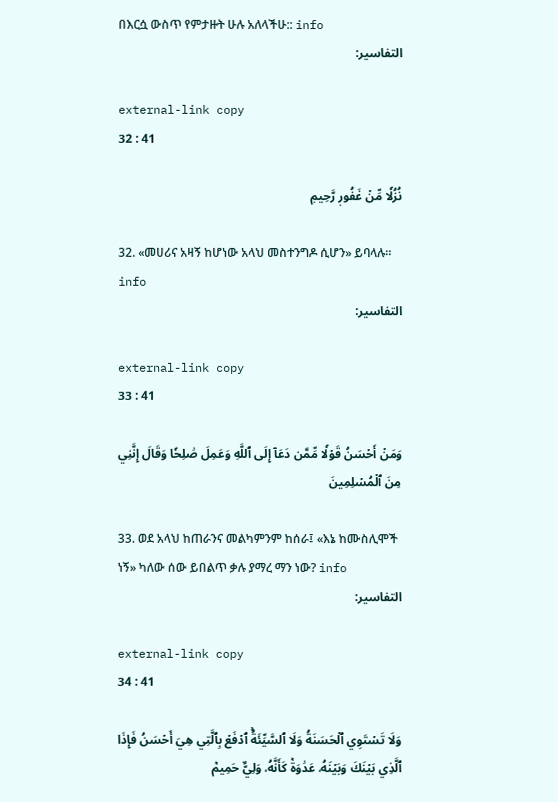በእርሷ ውስጥ የምታዙት ሁሉ አለላችሁ:: info
التفاسير:

external-link copy
32 : 41

نُزُلٗا مِّنۡ غَفُورٖ رَّحِيمٖ

32. «መሀሪና አዛኝ ከሆነው አላህ መስተንግዶ ሲሆን» ይባላሉ። info
التفاسير:

external-link copy
33 : 41

وَمَنۡ أَحۡسَنُ قَوۡلٗا مِّمَّن دَعَآ إِلَى ٱللَّهِ وَعَمِلَ صَٰلِحٗا وَقَالَ إِنَّنِي مِنَ ٱلۡمُسۡلِمِينَ

33. ወደ አላህ ከጠራንና መልካምንም ከሰራ፤ «እኔ ከሙስሊሞች ነኝ» ካለው ሰው ይበልጥ ቃሉ ያማረ ማን ነው? info
التفاسير:

external-link copy
34 : 41

وَلَا تَسۡتَوِي ٱلۡحَسَنَةُ وَلَا ٱلسَّيِّئَةُۚ ٱدۡفَعۡ بِٱلَّتِي هِيَ أَحۡسَنُ فَإِذَا ٱلَّذِي بَيۡنَكَ وَبَيۡنَهُۥ عَدَٰوَةٞ كَأَنَّهُۥ وَلِيٌّ حَمِيمٞ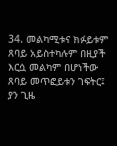34. መልካሚቱና ክፉይቱም ጸባይ አይስተካሉም በዚያች እርሷ መልካም በሆነችው ጸባይ መጥፎይቱን ገፍትር፤ ያን ጊዜ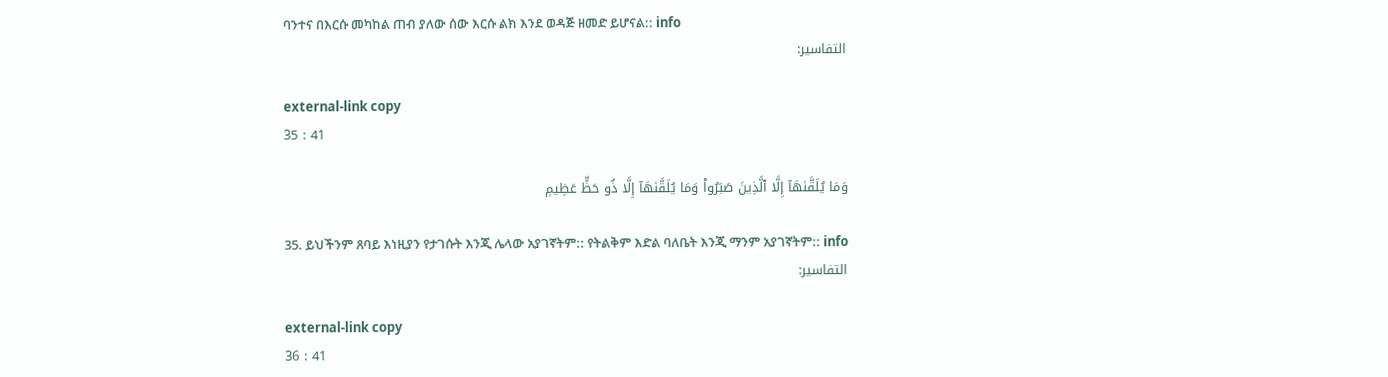ባንተና በእርሱ መካከል ጠብ ያለው ሰው እርሱ ልክ እንደ ወዳጅ ዘመድ ይሆናል:: info
التفاسير:

external-link copy
35 : 41

وَمَا يُلَقَّىٰهَآ إِلَّا ٱلَّذِينَ صَبَرُواْ وَمَا يُلَقَّىٰهَآ إِلَّا ذُو حَظٍّ عَظِيمٖ

35. ይህችንም ጸባይ እነዚያን የታገሱት እንጂ ሌላው አያገኛትም:: የትልቅም እድል ባለቤት እንጂ ማንም አያገኛትም:: info
التفاسير:

external-link copy
36 : 41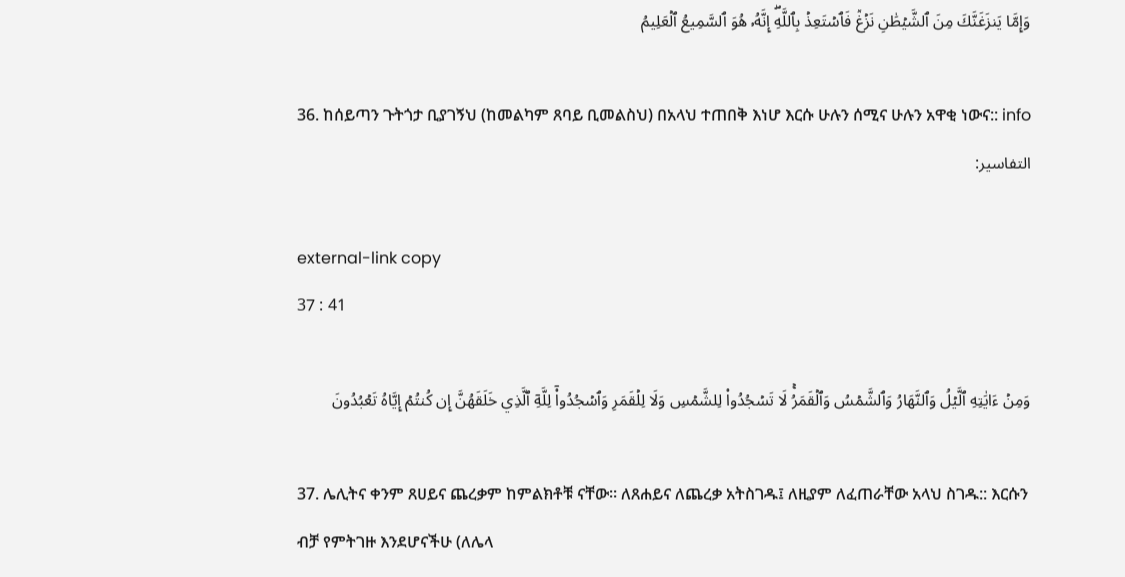وَإِمَّا يَنزَغَنَّكَ مِنَ ٱلشَّيۡطَٰنِ نَزۡغٞ فَٱسۡتَعِذۡ بِٱللَّهِۖ إِنَّهُۥ هُوَ ٱلسَّمِيعُ ٱلۡعَلِيمُ

36. ከሰይጣን ጉትጎታ ቢያገኝህ (ከመልካም ጸባይ ቢመልስህ) በአላህ ተጠበቅ እነሆ እርሱ ሁሉን ሰሚና ሁሉን አዋቂ ነውና:: info
التفاسير:

external-link copy
37 : 41

وَمِنۡ ءَايَٰتِهِ ٱلَّيۡلُ وَٱلنَّهَارُ وَٱلشَّمۡسُ وَٱلۡقَمَرُۚ لَا تَسۡجُدُواْ لِلشَّمۡسِ وَلَا لِلۡقَمَرِ وَٱسۡجُدُواْۤ لِلَّهِۤ ٱلَّذِي خَلَقَهُنَّ إِن كُنتُمۡ إِيَّاهُ تَعۡبُدُونَ

37. ሌሊትና ቀንም ጸሀይና ጨረቃም ከምልክቶቹ ናቸው። ለጸሐይና ለጨረቃ አትስገዱ፤ ለዚያም ለፈጠራቸው አላህ ስገዱ:: እርሱን ብቻ የምትገዙ እንደሆናችሁ (ለሌላ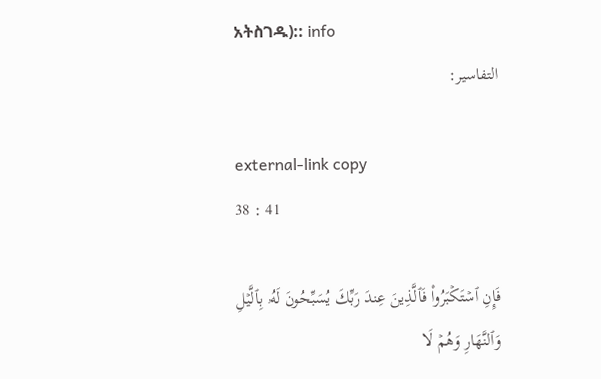አትስገዱ):: info
التفاسير:

external-link copy
38 : 41

فَإِنِ ٱسۡتَكۡبَرُواْ فَٱلَّذِينَ عِندَ رَبِّكَ يُسَبِّحُونَ لَهُۥ بِٱلَّيۡلِ وَٱلنَّهَارِ وَهُمۡ لَا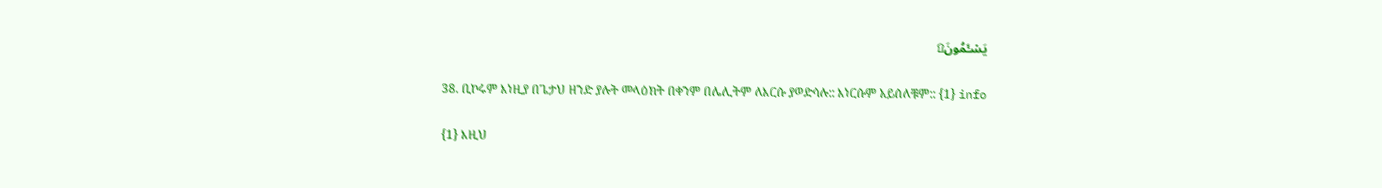يَسۡـَٔمُونَ۩

38. ቢኮሩም እነዚያ በጌታህ ዘንድ ያሉት መላዕክት በቀንም በሌሊትም ለእርሱ ያወድሳሉ:: እነርሱም አይሰለቹም:: {1} info

{1} እዚህ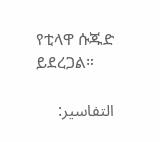የቲላዋ ሱጁድ ይደረጋል።

التفاسير: